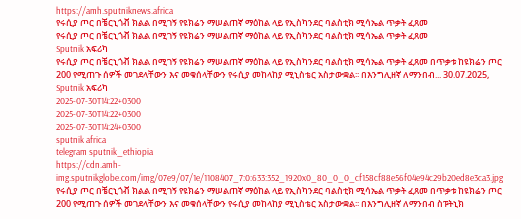https://amh.sputniknews.africa
የሩሲያ ጦር በቼርኒጎቭ ክልል በሚገኝ የዩክሬን ማሠልጠኛ ማዕከል ላይ የኢስካንደር ባልስቲክ ሚሳኤል ጥቃት ፈጸመ
የሩሲያ ጦር በቼርኒጎቭ ክልል በሚገኝ የዩክሬን ማሠልጠኛ ማዕከል ላይ የኢስካንደር ባልስቲክ ሚሳኤል ጥቃት ፈጸመ
Sputnik አፍሪካ
የሩሲያ ጦር በቼርኒጎቭ ክልል በሚገኝ የዩክሬን ማሠልጠኛ ማዕከል ላይ የኢስካንደር ባልስቲክ ሚሳኤል ጥቃት ፈጸመ በጥቃቱ ከዩክሬን ጦር 200 የሚጠጉ ሰዎች መገደላቸውን እና መቁሰላቸውን የሩሲያ መከላከያ ሚኒስቴር አስታውቋል፡፡ በእንግሊዘኛ ለማንበብ... 30.07.2025, Sputnik አፍሪካ
2025-07-30T14:22+0300
2025-07-30T14:22+0300
2025-07-30T14:24+0300
sputnik africa
telegram sputnik_ethiopia
https://cdn.amh-img.sputnikglobe.com/img/07e9/07/1e/1108407_7:0:633:352_1920x0_80_0_0_cf158cf88e56f04e94c29b20ed8e3ca3.jpg
የሩሲያ ጦር በቼርኒጎቭ ክልል በሚገኝ የዩክሬን ማሠልጠኛ ማዕከል ላይ የኢስካንደር ባልስቲክ ሚሳኤል ጥቃት ፈጸመ በጥቃቱ ከዩክሬን ጦር 200 የሚጠጉ ሰዎች መገደላቸውን እና መቁሰላቸውን የሩሲያ መከላከያ ሚኒስቴር አስታውቋል፡፡ በእንግሊዘኛ ለማንበብ ስፑትኒክ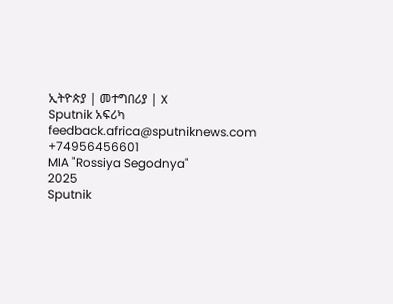ኢትዮጵያ | መተግበሪያ | X
Sputnik አፍሪካ
feedback.africa@sputniknews.com
+74956456601
MIA "Rossiya Segodnya"
2025
Sputnik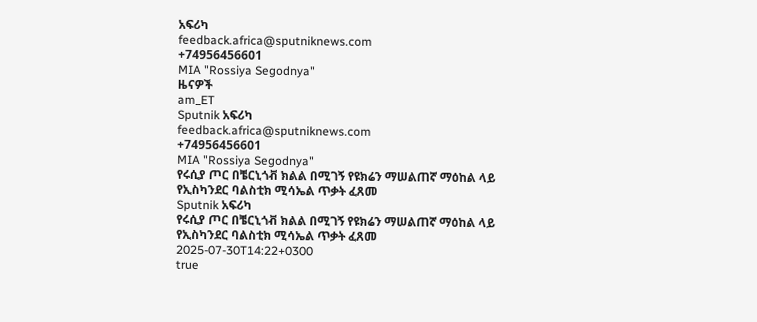አፍሪካ
feedback.africa@sputniknews.com
+74956456601
MIA "Rossiya Segodnya"
ዜናዎች
am_ET
Sputnik አፍሪካ
feedback.africa@sputniknews.com
+74956456601
MIA "Rossiya Segodnya"
የሩሲያ ጦር በቼርኒጎቭ ክልል በሚገኝ የዩክሬን ማሠልጠኛ ማዕከል ላይ የኢስካንደር ባልስቲክ ሚሳኤል ጥቃት ፈጸመ
Sputnik አፍሪካ
የሩሲያ ጦር በቼርኒጎቭ ክልል በሚገኝ የዩክሬን ማሠልጠኛ ማዕከል ላይ የኢስካንደር ባልስቲክ ሚሳኤል ጥቃት ፈጸመ
2025-07-30T14:22+0300
true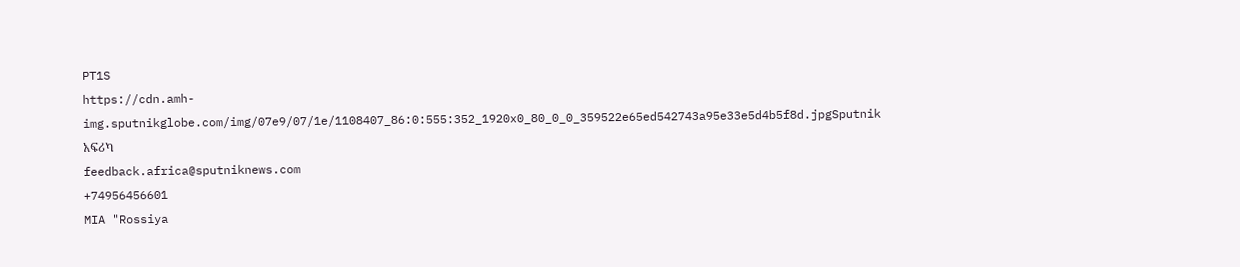PT1S
https://cdn.amh-img.sputnikglobe.com/img/07e9/07/1e/1108407_86:0:555:352_1920x0_80_0_0_359522e65ed542743a95e33e5d4b5f8d.jpgSputnik አፍሪካ
feedback.africa@sputniknews.com
+74956456601
MIA "Rossiya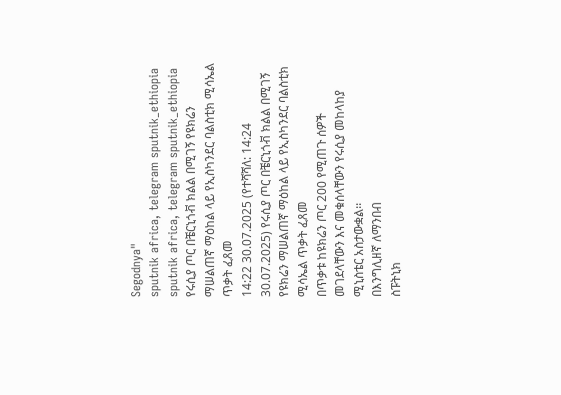Segodnya"
sputnik africa, telegram sputnik_ethiopia
sputnik africa, telegram sputnik_ethiopia
የሩሲያ ጦር በቼርኒጎቭ ክልል በሚገኝ የዩክሬን ማሠልጠኛ ማዕከል ላይ የኢስካንደር ባልስቲክ ሚሳኤል ጥቃት ፈጸመ
14:22 30.07.2025 (የተሻሻለ: 14:24 30.07.2025) የሩሲያ ጦር በቼርኒጎቭ ክልል በሚገኝ የዩክሬን ማሠልጠኛ ማዕከል ላይ የኢስካንደር ባልስቲክ ሚሳኤል ጥቃት ፈጸመ
በጥቃቱ ከዩክሬን ጦር 200 የሚጠጉ ሰዎች መገደላቸውን እና መቁሰላቸውን የሩሲያ መከላከያ ሚኒስቴር አስታውቋል፡፡
በእንግሊዘኛ ለማንበብ
ስፑትኒክ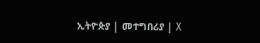ኢትዮጵያ | መተግበሪያ | X